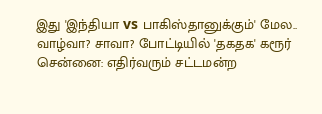இது 'இந்தியா vs பாகிஸ்தானுக்கும்' மேல.. வாழ்வா? சாவா? போட்டியில் 'தகதக' கரூர்
சென்னை: எதிர்வரும் சட்டமன்ற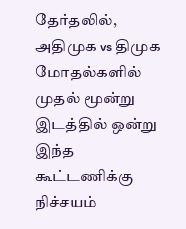தேர்தலில், அதிமுக vs திமுக மோதல்களில் முதல் மூன்று இடத்தில் ஒன்று இந்த கூட்டணிக்கு நிச்சயம்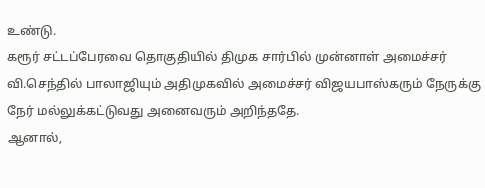உண்டு.
கரூர் சட்டப்பேரவை தொகுதியில் திமுக சார்பில் முன்னாள் அமைச்சர் வி.செந்தில் பாலாஜியும் அதிமுகவில் அமைச்சர் விஜயபாஸ்கரும் நேருக்கு நேர் மல்லுக்கட்டுவது அனைவரும் அறிந்ததே.
ஆனால்,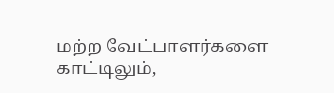மற்ற வேட்பாளர்களை காட்டிலும்,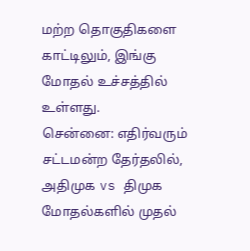மற்ற தொகுதிகளை காட்டிலும், இங்கு மோதல் உச்சத்தில் உள்ளது.
சென்னை: எதிர்வரும் சட்டமன்ற தேர்தலில், அதிமுக vs திமுக மோதல்களில் முதல்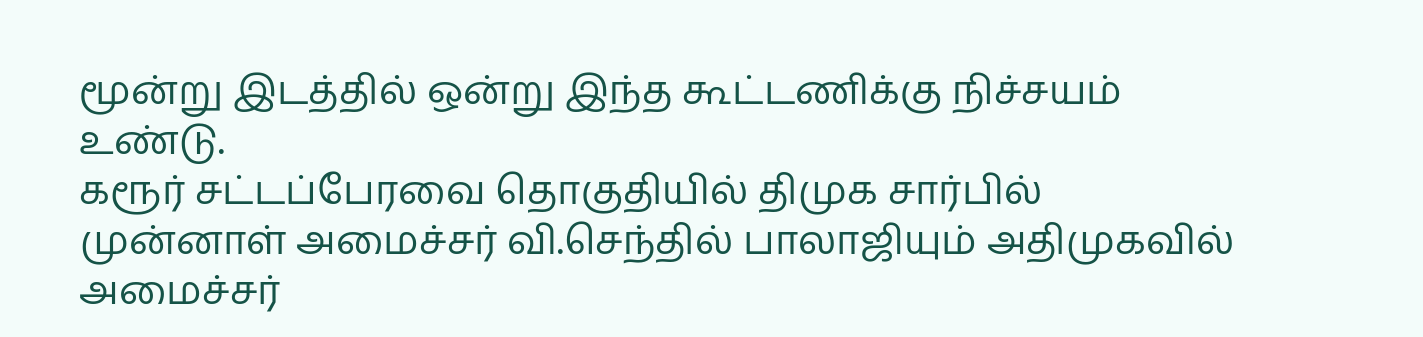மூன்று இடத்தில் ஒன்று இந்த கூட்டணிக்கு நிச்சயம் உண்டு.
கரூர் சட்டப்பேரவை தொகுதியில் திமுக சார்பில் முன்னாள் அமைச்சர் வி.செந்தில் பாலாஜியும் அதிமுகவில் அமைச்சர்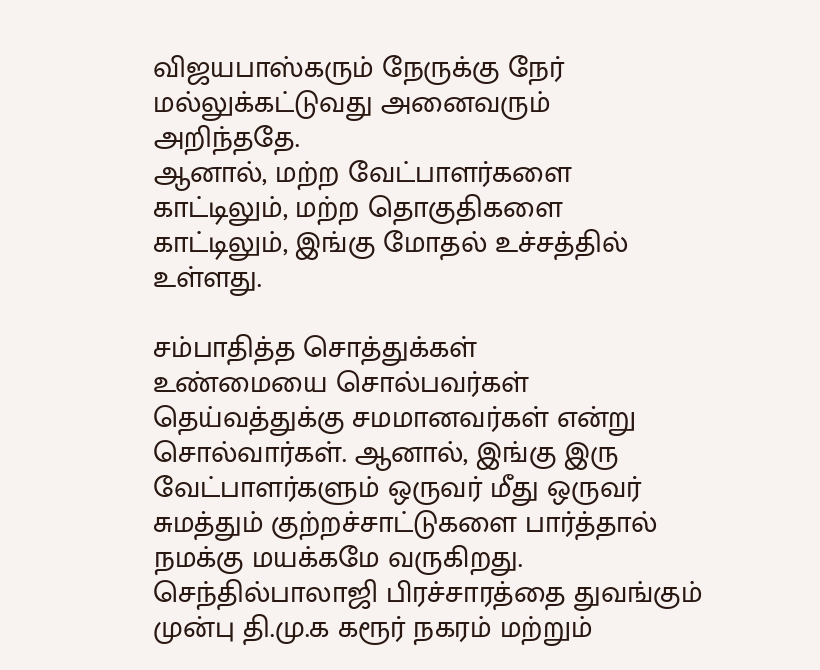விஜயபாஸ்கரும் நேருக்கு நேர் மல்லுக்கட்டுவது அனைவரும் அறிந்ததே.
ஆனால், மற்ற வேட்பாளர்களை காட்டிலும், மற்ற தொகுதிகளை காட்டிலும், இங்கு மோதல் உச்சத்தில் உள்ளது.

சம்பாதித்த சொத்துக்கள்
உண்மையை சொல்பவர்கள் தெய்வத்துக்கு சமமானவர்கள் என்று சொல்வார்கள். ஆனால், இங்கு இரு வேட்பாளர்களும் ஒருவர் மீது ஒருவர் சுமத்தும் குற்றச்சாட்டுகளை பார்த்தால் நமக்கு மயக்கமே வருகிறது. செந்தில்பாலாஜி பிரச்சாரத்தை துவங்கும் முன்பு தி.மு.க கரூர் நகரம் மற்றும்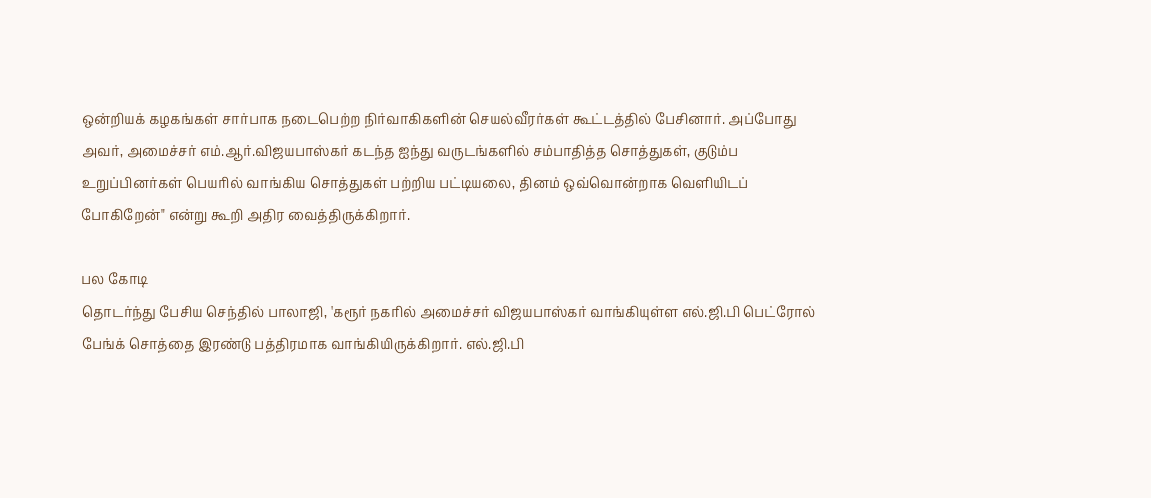ஒன்றியக் கழகங்கள் சார்பாக நடைபெற்ற நிர்வாகிகளின் செயல்வீரர்கள் கூட்டத்தில் பேசினார். அப்போது அவர், அமைச்சர் எம்.ஆர்.விஜயபாஸ்கர் கடந்த ஐந்து வருடங்களில் சம்பாதித்த சொத்துகள், குடும்ப உறுப்பினர்கள் பெயரில் வாங்கிய சொத்துகள் பற்றிய பட்டியலை, தினம் ஒவ்வொன்றாக வெளியிடப் போகிறேன்" என்று கூறி அதிர வைத்திருக்கிறார்.

பல கோடி
தொடர்ந்து பேசிய செந்தில் பாலாஜி, 'கரூர் நகரில் அமைச்சர் விஜயபாஸ்கர் வாங்கியுள்ள எல்.ஜி.பி பெட்ரோல் பேங்க் சொத்தை இரண்டு பத்திரமாக வாங்கியிருக்கிறார். எல்.ஜி.பி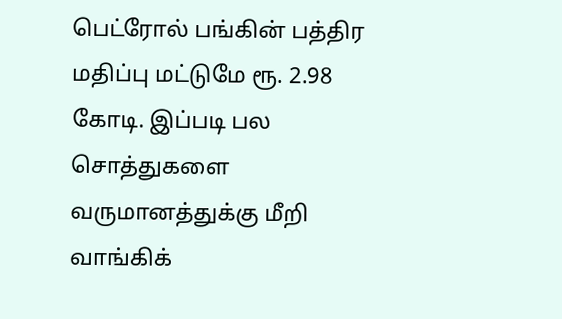பெட்ரோல் பங்கின் பத்திர மதிப்பு மட்டுமே ரூ. 2.98 கோடி. இப்படி பல சொத்துகளை வருமானத்துக்கு மீறி வாங்கிக்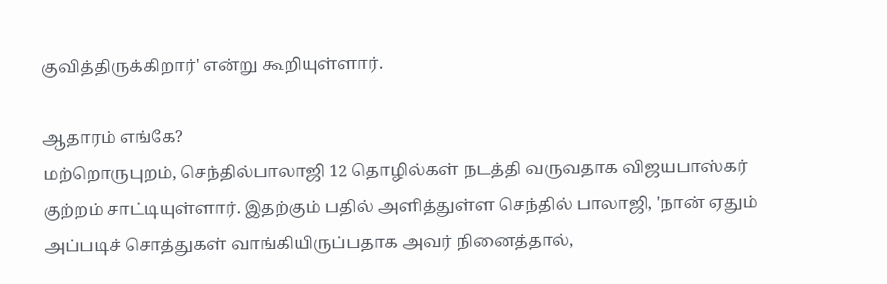குவித்திருக்கிறார்' என்று கூறியுள்ளார்.

ஆதாரம் எங்கே?
மற்றொருபுறம், செந்தில்பாலாஜி 12 தொழில்கள் நடத்தி வருவதாக விஜயபாஸ்கர் குற்றம் சாட்டியுள்ளார். இதற்கும் பதில் அளித்துள்ள செந்தில் பாலாஜி, 'நான் ஏதும் அப்படிச் சொத்துகள் வாங்கியிருப்பதாக அவர் நினைத்தால்,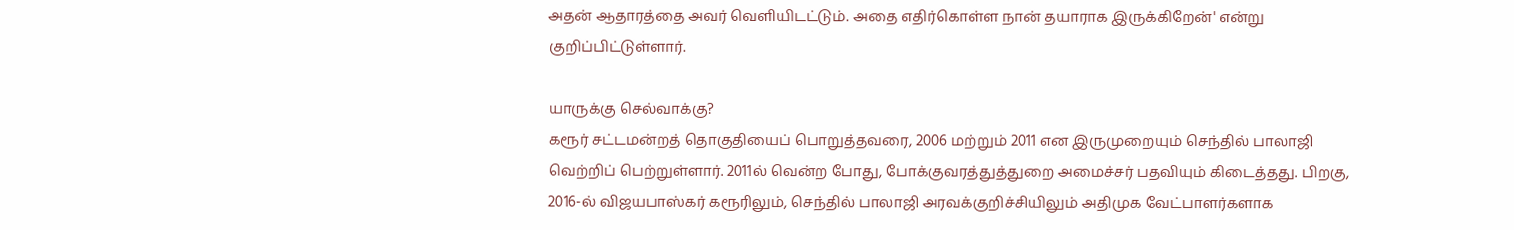அதன் ஆதாரத்தை அவர் வெளியிடட்டும். அதை எதிர்கொள்ள நான் தயாராக இருக்கிறேன்' என்று குறிப்பிட்டுள்ளார்.

யாருக்கு செல்வாக்கு?
கரூர் சட்டமன்றத் தொகுதியைப் பொறுத்தவரை, 2006 மற்றும் 2011 என இருமுறையும் செந்தில் பாலாஜி வெற்றிப் பெற்றுள்ளார். 2011ல் வென்ற போது, போக்குவரத்துத்துறை அமைச்சர் பதவியும் கிடைத்தது. பிறகு, 2016-ல் விஜயபாஸ்கர் கரூரிலும், செந்தில் பாலாஜி அரவக்குறிச்சியிலும் அதிமுக வேட்பாளர்களாக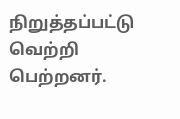நிறுத்தப்பட்டு வெற்றி பெற்றனர்.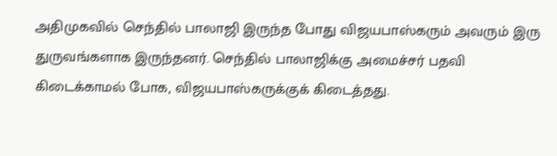அதிமுகவில் செந்தில் பாலாஜி இருந்த போது விஜயபாஸ்கரும் அவரும் இரு துருவங்களாக இருந்தனர். செந்தில் பாலாஜிக்கு அமைச்சர் பதவி கிடைக்காமல் போக, விஜயபாஸ்கருக்குக் கிடைத்தது.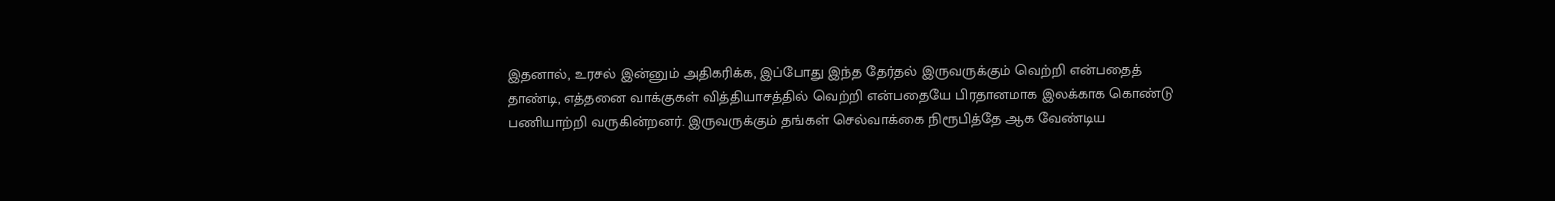இதனால், உரசல் இன்னும் அதிகரிக்க, இப்போது இந்த தேர்தல் இருவருக்கும் வெற்றி என்பதைத் தாண்டி, எத்தனை வாக்குகள் வித்தியாசத்தில் வெற்றி என்பதையே பிரதானமாக இலக்காக கொண்டு பணியாற்றி வருகின்றனர். இருவருக்கும் தங்கள் செல்வாக்கை நிரூபித்தே ஆக வேண்டிய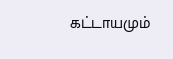கட்டாயமும்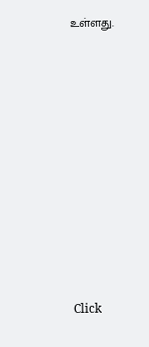உள்ளது.












Click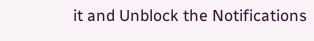it and Unblock the Notifications